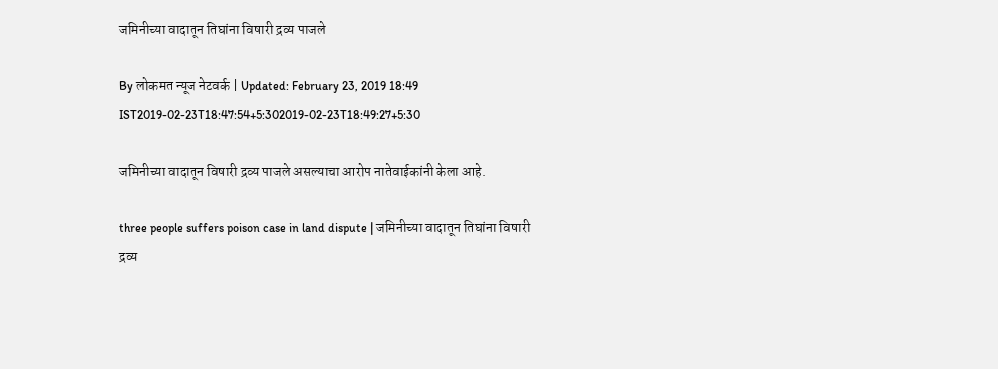जमिनीच्या वादातून तिघांना विषारी द्रव्य पाजले

By लोकमत न्यूज नेटवर्क | Updated: February 23, 2019 18:49 IST2019-02-23T18:47:54+5:302019-02-23T18:49:27+5:30

जमिनीच्या वादातून विषारी द्रव्य पाजले असल्याचा आरोप नातेवाईकांनी केला आहे.

three people suffers poison case in land dispute | जमिनीच्या वादातून तिघांना विषारी द्रव्य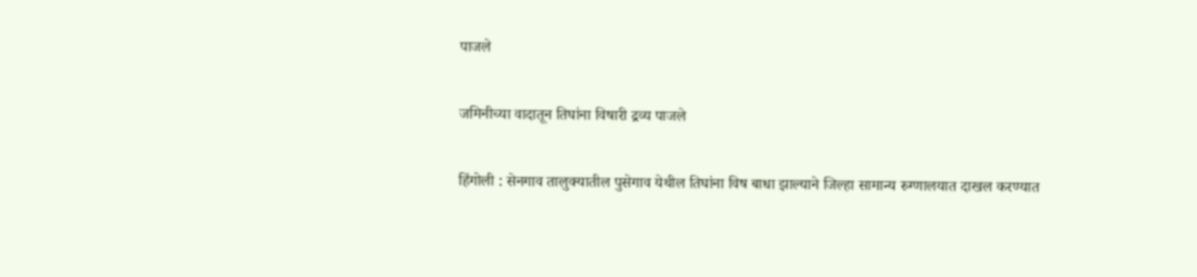पाजले

जमिनीच्या वादातून तिघांना विषारी द्रव्य पाजले

हिंगोली : सेनगाव तालुक्यातील पुसेगाव येथील तिघांना विष बाधा झाल्याने जिल्हा सामान्य रुग्णालयात दाखल करण्यात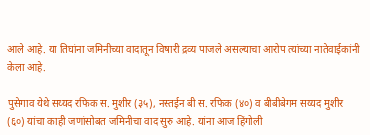आले आहे. या तिघांना जमिनीच्या वादातून विषारी द्रव्य पाजले असल्याचा आरोप त्यांच्या नातेवाईकांनी केला आहे.

पुसेगाव येथे सय्यद रफिक स. मुशीर (३५), नस्तईन बी स. रफिक (४०) व बीबीबेगम सय्यद मुशीर (६०) यांचा काही जणांसोबत जमिनीचा वाद सुरु आहे. यांना आज हिंगोली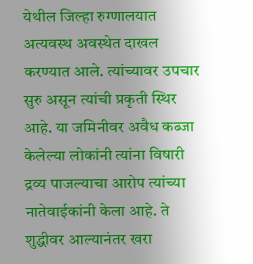येथील जिल्हा रुग्णालयात अत्यवस्थ अवस्थेत दाखल करण्यात आले. त्यांच्यावर उपचार सुरु असून त्यांची प्रकृती स्थिर आहे. या जमिनीवर अवैध कब्जा केलेल्या लोकांनी त्यांना विषारी द्रव्य पाजल्याचा आरोप त्यांच्या नातेवाईकांनी केला आहे. ते शुद्धीवर आल्यानंतर खरा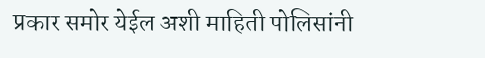प्रकार समोर येईल अशी माहिती पोलिसांनी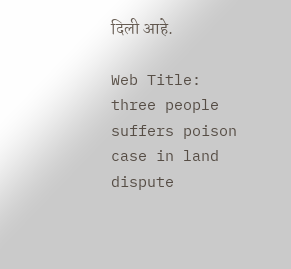दिली आहे.

Web Title: three people suffers poison case in land dispute